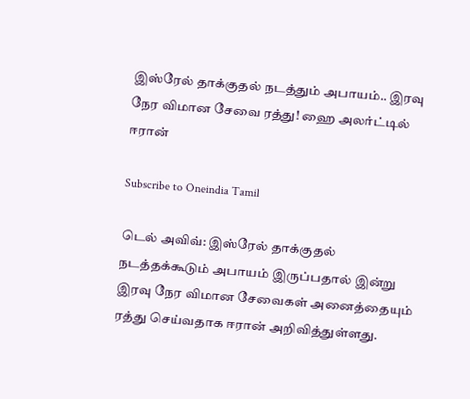இஸ்ரேல் தாக்குதல் நடத்தும் அபாயம்.. இரவு நேர விமான சேவை ரத்து! ஹை அலர்ட்டில் ஈரான்

Subscribe to Oneindia Tamil

டெல் அவிவ்: இஸ்ரேல் தாக்குதல் நடத்தக்கூடும் அபாயம் இருப்பதால் இன்று இரவு நேர விமான சேவைகள் அனைத்தையும் ரத்து செய்வதாக ஈரான் அறிவித்துள்ளது.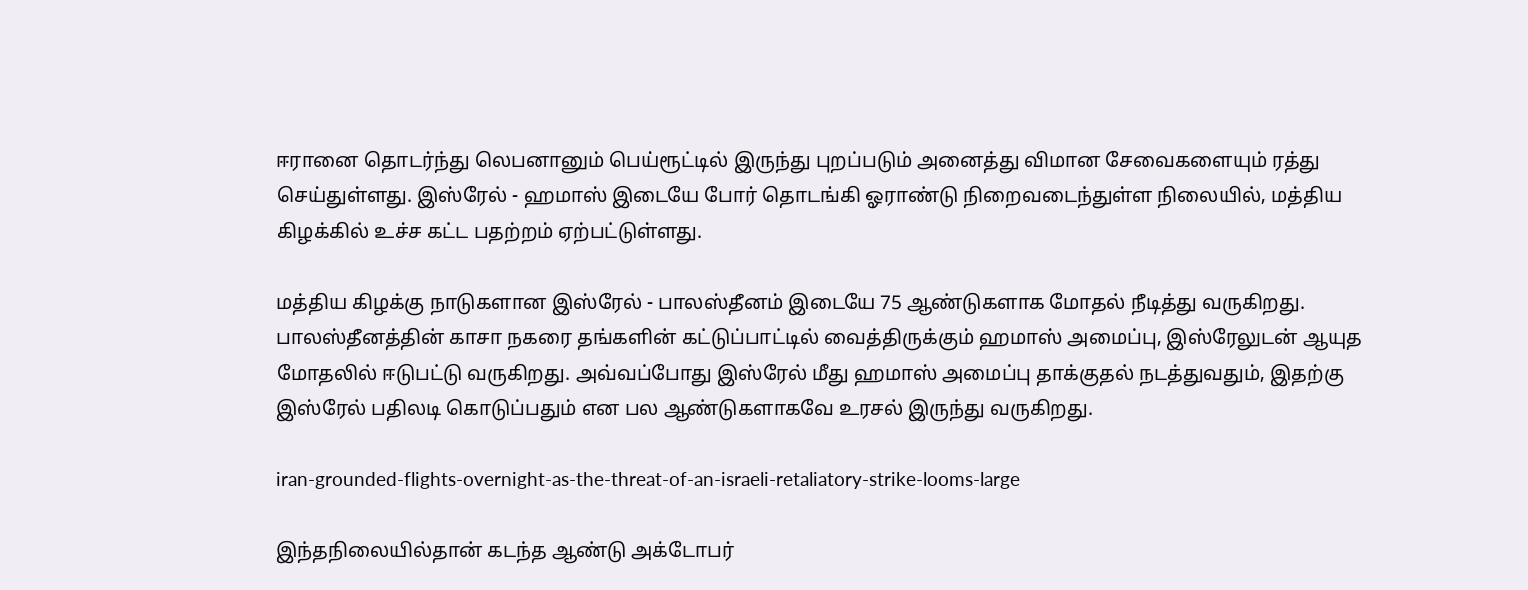ஈரானை தொடர்ந்து லெபனானும் பெய்ரூட்டில் இருந்து புறப்படும் அனைத்து விமான சேவைகளையும் ரத்து செய்துள்ளது. இஸ்ரேல் - ஹமாஸ் இடையே போர் தொடங்கி ஓராண்டு நிறைவடைந்துள்ள நிலையில், மத்திய கிழக்கில் உச்ச கட்ட பதற்றம் ஏற்பட்டுள்ளது.

மத்திய கிழக்கு நாடுகளான இஸ்ரேல் - பாலஸ்தீனம் இடையே 75 ஆண்டுகளாக மோதல் நீடித்து வருகிறது. பாலஸ்தீனத்தின் காசா நகரை தங்களின் கட்டுப்பாட்டில் வைத்திருக்கும் ஹமாஸ் அமைப்பு, இஸ்ரேலுடன் ஆயுத மோதலில் ஈடுபட்டு வருகிறது. அவ்வப்போது இஸ்ரேல் மீது ஹமாஸ் அமைப்பு தாக்குதல் நடத்துவதும், இதற்கு இஸ்ரேல் பதிலடி கொடுப்பதும் என பல ஆண்டுகளாகவே உரசல் இருந்து வருகிறது.

iran-grounded-flights-overnight-as-the-threat-of-an-israeli-retaliatory-strike-looms-large

இந்தநிலையில்தான் கடந்த ஆண்டு அக்டோபர்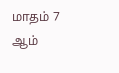மாதம் 7 ஆம்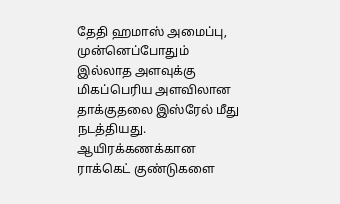தேதி ஹமாஸ் அமைப்பு, முன்னெப்போதும் இல்லாத அளவுக்கு மிகப்பெரிய அளவிலான தாக்குதலை இஸ்ரேல் மீது நடத்தியது.
ஆயிரக்கணக்கான ராக்கெட் குண்டுகளை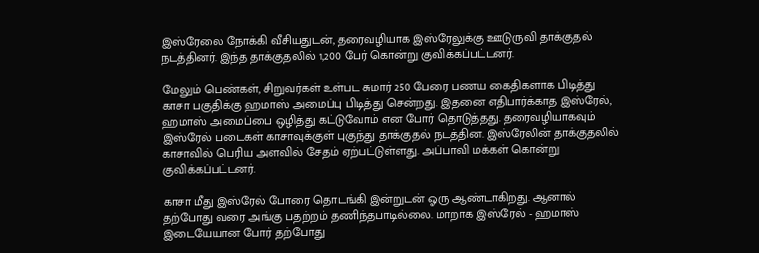இஸ்ரேலை நோக்கி வீசியதுடன், தரைவழியாக இஸ்ரேலுக்கு ஊடுருவி தாக்குதல் நடத்தினர். இந்த தாக்குதலில் 1,200 பேர் கொன்று குவிக்கப்பட்டனர்.

மேலும் பெண்கள், சிறுவர்கள் உள்பட சுமார் 250 பேரை பணய கைதிகளாக பிடித்து காசா பகுதிக்கு ஹமாஸ் அமைப்பு பிடித்து சென்றது. இதனை எதிபார்க்காத இஸ்ரேல், ஹமாஸ் அமைப்பை ஒழித்து கட்டுவோம் என போர் தொடுத்தது. தரைவழியாகவும் இஸ்ரேல் படைகள் காசாவுக்குள் புகுந்து தாக்குதல் நடத்தின. இஸ்ரேலின் தாக்குதலில் காசாவில் பெரிய அளவில் சேதம் ஏற்பட்டுள்ளது. அப்பாவி மக்கள் கொன்று குவிக்கப்பட்டனர்.

காசா மீது இஸ்ரேல் போரை தொடங்கி இன்றுடன் ஓரு ஆண்டாகிறது. ஆனால் தற்போது வரை அங்கு பதற்றம் தணிந்தபாடில்லை. மாறாக இஸ்ரேல் - ஹமாஸ் இடையேயான போர் தற்போது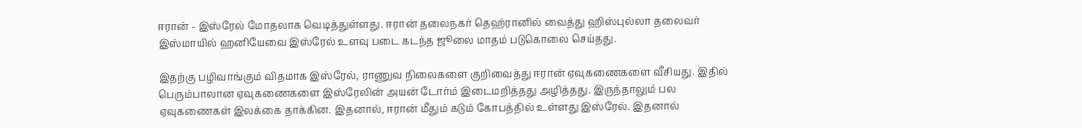ஈரான் - இஸ்ரேல் மோதலாக வெடித்துள்ளது. ஈரான் தலைநகர் தெஹ்ரானில் வைத்து ஹிஸ்புல்லா தலைவர் இஸ்மாயில் ஹனியேவை இஸ்ரேல் உளவு படை கடந்த ஜூலை மாதம் படுகொலை செய்தது.

இதற்கு பழிவாங்கும் விதமாக இஸ்ரேல், ராணுவ நிலைகளை குறிவைத்து ஈரான் ஏவுகணைகளை வீசியது. இதில் பெரும்பாலான ஏவுகணைகளை இஸ்ரேலின் அயன் டோர்ம் இடைமறித்தது அழித்தது. இருந்தாலும் பல ஏவுகணைகள் இலக்கை தாக்கின. இதனால், ஈரான் மீதும் கடும் கோபத்தில் உள்ளது இஸ்ரேல். இதனால்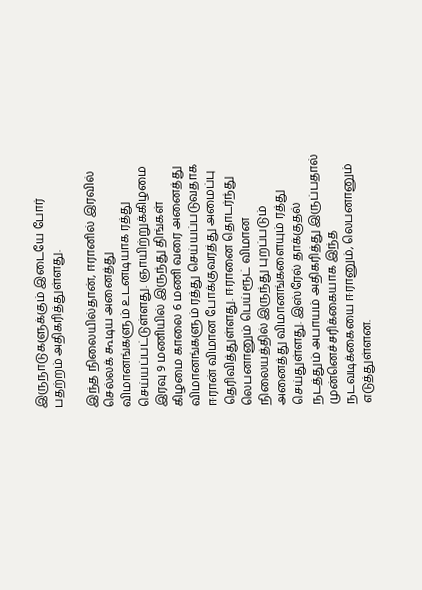இருநாடுகளுக்கும் இடையே போர் பதற்றம் அதிகரித்துள்ளது.

இந்த நிலையில்தான், ஈரானில் இரவில் செல்லக் கூடிய அனைத்து விமானங்களும் உடனடியாக ரத்து செய்யப்பட்டுள்ளது. ஞாயிற்றுக்கிழமை இரவு 9 மணியில் இருந்து திங்கள் கிழமை காலை 6 மணி வரை அனைத்து விமானங்களும் ரத்து செய்யப்படுவதாக ஈரான் விமான போக்குவரத்து அமைப்பு தெரிவித்துள்ளது. ஈரானை தொடர்ந்து லெபனானும் பெய்ரூட் விமான நிலையத்தில் இருந்து புறப்படும் அனைத்து விமானங்களையும் ரத்து செய்துள்ளது. இஸ்ரேல் தாக்குதல் நடத்தும் அபாயம் அதிகரித்து இருப்பதால் முன்னெச்சரிக்கையாக இந்த நடவடிக்கையை ஈரானும், லெபனானும் எடுத்துள்ளன.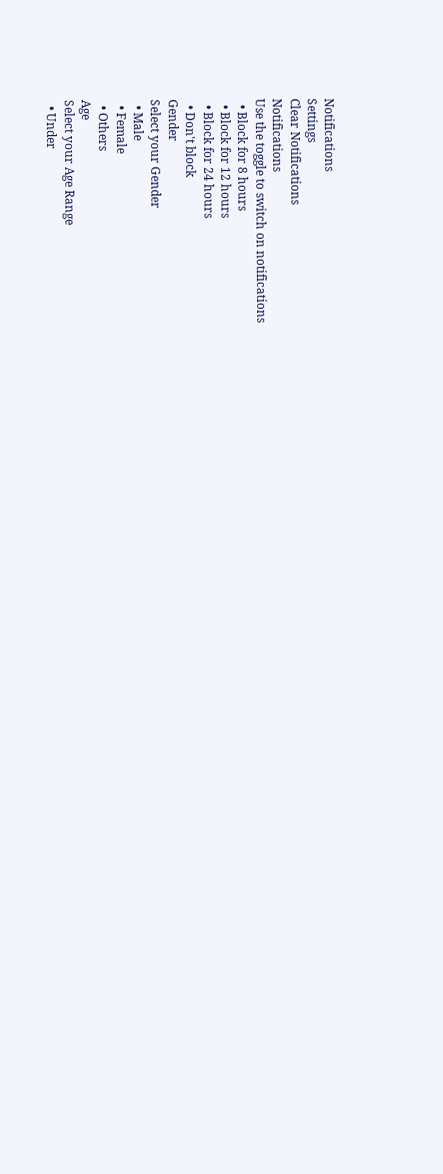Notifications
Settings
Clear Notifications
Notifications
Use the toggle to switch on notifications
  • Block for 8 hours
  • Block for 12 hours
  • Block for 24 hours
  • Don't block
Gender
Select your Gender
  • Male
  • Female
  • Others
Age
Select your Age Range
  • Under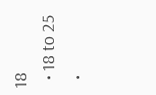18
  • 18 to 25
  •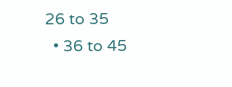26 to 35
  • 36 to 45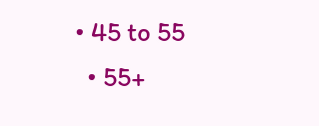• 45 to 55
  • 55+